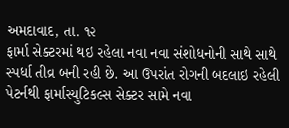અમદાવાદ, તા. ૧૨
ફાર્મા સેક્ટરમાં થઇ રહેલા નવા નવા સંશોધનોની સાથે સાથે સ્પર્ધા તીવ્ર બની રહી છે. આ ઉપરાંત રોગની બદલાઇ રહેલી પેટર્નથી ફાર્માસ્યુટિકલ્સ સેક્ટર સામે નવા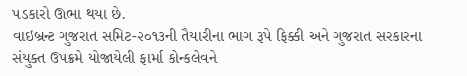પડકારો ઊભા થયા છે.
વાઇબ્રન્ટ ગુજરાત સમિટ-૨૦૧૩ની તૈયારીના ભાગ રૂપે ફિક્કી અને ગુજરાત સરકારના સંયુક્ત ઉપક્રમે યોજાયેલી ફાર્મા કોન્કલેવને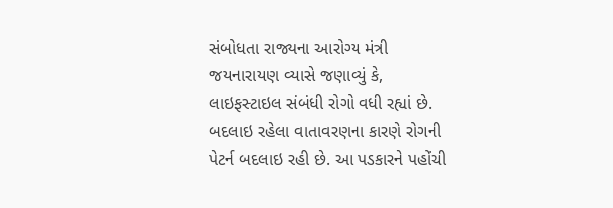સંબોધતા રાજ્યના આરોગ્ય મંત્રી જયનારાયણ વ્યાસે જણાવ્યું કે, લાઇફસ્ટાઇલ સંબંધી રોગો વધી રહ્યાં છે. બદલાઇ રહેલા વાતાવરણના કારણે રોગની પેટર્ન બદલાઇ રહી છે. આ પડકારને પહોંચી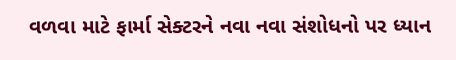વળવા માટે ફાર્મા સેક્ટરને નવા નવા સંશોધનો પર ધ્યાન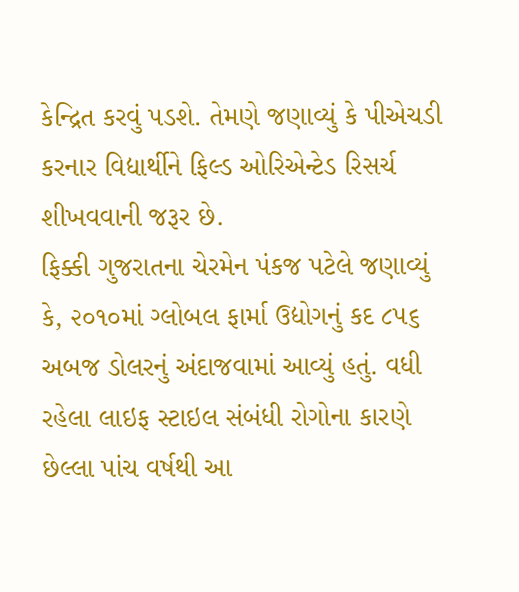કેન્દ્રિત કરવું પડશે. તેમણે જણાવ્યું કે પીએચડી કરનાર વિદ્યાર્થીને ફિલ્ડ ઓરિએન્ટેડ રિસર્ચ શીખવવાની જરૂર છે.
ફિક્કી ગુજરાતના ચેરમેન પંકજ પટેલે જણાવ્યું કે, ૨૦૧૦માં ગ્લોબલ ફાર્મા ઉદ્યોગનું કદ ૮૫૬ અબજ ડોલરનું અંદાજવામાં આવ્યું હતું. વધી રહેલા લાઇફ સ્ટાઇલ સંબંધી રોગોના કારણે છેલ્લા પાંચ વર્ષથી આ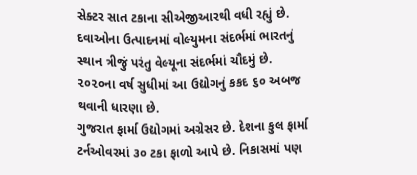સેક્ટર સાત ટકાના સીએજીઆરથી વધી રહ્યું છે. દવાઓના ઉત્પાદનમાં વોલ્યુમના સંદર્ભમાં ભારતનું સ્થાન ત્રીજું પરંતુ વેલ્યૂના સંદર્ભમાં ચૌદમું છે. ૨૦૨૦ના વર્ષ સુધીમાં આ ઉદ્યોગનું કકદ ૬૦ અબજ થવાની ધારણા છે.
ગુજરાત ફાર્મા ઉદ્યોગમાં અગ્રેસર છે. દેશના કુલ ફાર્મા ટર્નઓવરમાં ૩૦ ટકા ફાળો આપે છે. નિકાસમાં પણ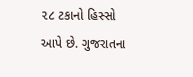૨૮ ટકાનો હિસ્સો આપે છે. ગુજરાતના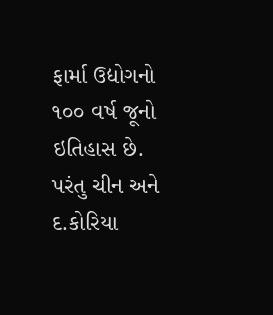ફાર્મા ઉદ્યોગનો ૧૦૦ વર્ષ જૂનો ઇતિહાસ છે. પરંતુ ચીન અને દ.કોરિયા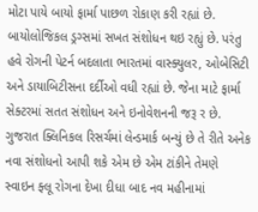મોટા પાયે બાયો ફાર્મા પાછળ રોકાણ કરી રહ્યાં છે. બાયોલોજિકલ ડ્રગ્સમાં સખત સંશોધન થઇ રહ્યું છે. પરંતુ હવે રોગની પેટર્ન બદલાતા ભારતમાં વાસ્ક્યુલર, ઓબેસિટી અને ડાયાબિટીસના દર્દીઓ વધી રહ્યાં છે. જેના માટે ફાર્મા સેક્ટરમાં સતત સંશોધન અને ઇનોવેશનની જરૂ ર છે. ગુજરાત ક્લિનિકલ રિસર્ચમાં લેન્ડમાર્ક બન્યું છે તે રીતે અનેક નવા સંશોધનો આપી શકે એમ છે એમ ટાંકીને તેમણે સ્વાઇન ફ્લૂ રોગના દેખા દીધા બાદ નવ મહીનામાં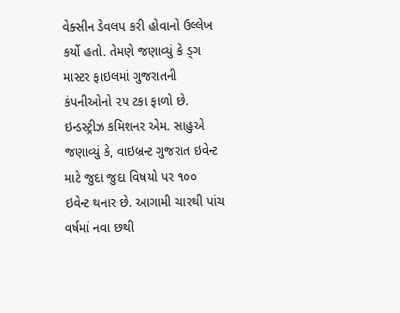વેક્સીન ડેવલપ કરી હોવાનો ઉલ્લેખ કર્યો હતો. તેમણે જણાવ્યું કે ડ્ગ માસ્ટર ફાઇલમાં ગુજરાતની કંપનીઓનો ૨૫ ટકા ફાળો છે. ઇન્ડસ્ટ્રીઝ કમિશનર એમ. સાહુએ જણાવ્યું કે, વાઇબ્રન્ટ ગુજરાત ઇવેન્ટ માટે જુદા જુદા વિષયો પર ૧૦૦ ઇવેન્ટ થનાર છે. આગામી ચારથી પાંચ વર્ષમાં નવા છથી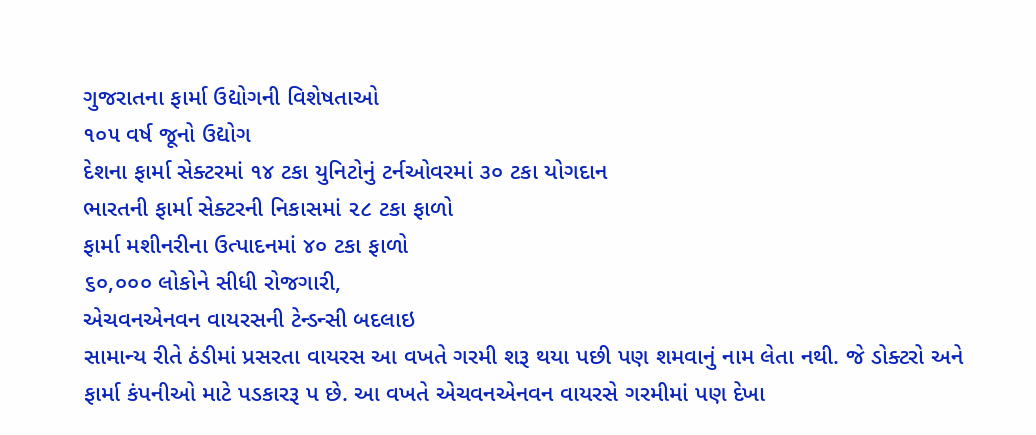ગુજરાતના ફાર્મા ઉદ્યોગની વિશેષતાઓ
૧૦૫ વર્ષ જૂનો ઉદ્યોગ
દેશના ફાર્મા સેક્ટરમાં ૧૪ ટકા યુનિટોનું ટર્નઓવરમાં ૩૦ ટકા યોગદાન
ભારતની ફાર્મા સેક્ટરની નિકાસમાં ૨૮ ટકા ફાળો
ફાર્મા મશીનરીના ઉત્પાદનમાં ૪૦ ટકા ફાળો
૬૦,૦૦૦ લોકોને સીધી રોજગારી,
એચવનએનવન વાયરસની ટેન્ડન્સી બદલાઇ
સામાન્ય રીતે ઠંડીમાં પ્રસરતા વાયરસ આ વખતે ગરમી શરૂ થયા પછી પણ શમવાનું નામ લેતા નથી. જે ડોક્ટરો અને ફાર્મા કંપનીઓ માટે પડકારરૂ પ છે. આ વખતે એચવનએનવન વાયરસે ગરમીમાં પણ દેખા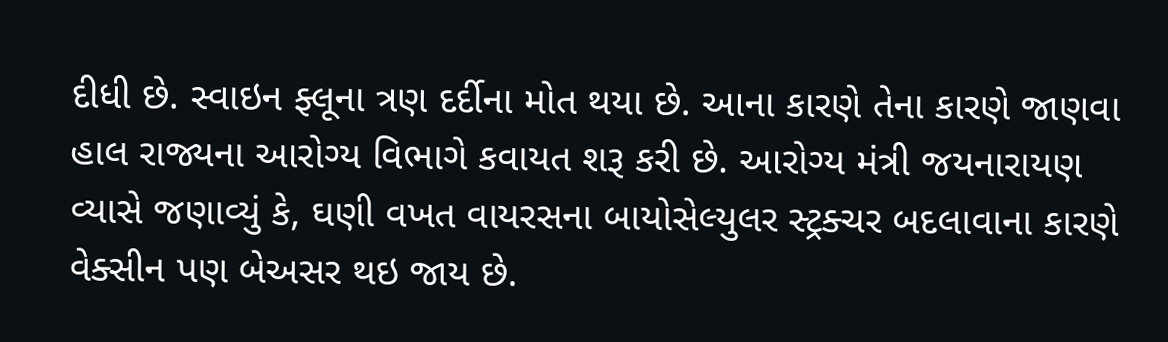દીધી છે. સ્વાઇન ફ્લૂના ત્રણ દર્દીના મોત થયા છે. આના કારણે તેના કારણે જાણવા હાલ રાજ્યના આરોગ્ય વિભાગે કવાયત શરૂ કરી છે. આરોગ્ય મંત્રી જયનારાયણ વ્યાસે જણાવ્યું કે, ઘણી વખત વાયરસના બાયોસેલ્યુલર સ્ટ્રક્ચર બદલાવાના કારણે વેક્સીન પણ બેઅસર થઇ જાય છે.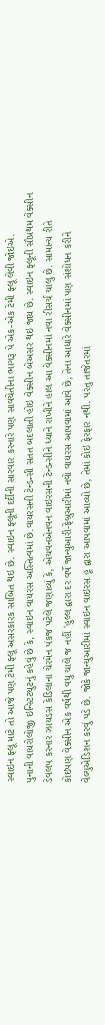સ્વાઇન ફ્લૂ માટે તો આજે પણ ટેમી ફ્લૂ અસરકારક સાબિત થઇ છે. સ્વાઇન ફ્લૂની દર્દીની સારવાર કરનારે પણ સાવચેતીના ભાગરૂ પે એક-એક ટેમી ફ્લૂ લેવી જોઇએ.
પુનાની વાયરોલોજી ઇન્સ્ટિટયુટનું કહેવું છે કે, સ્વાઇન વાયરસ અસ્તિત્વમાં છે.વાયરસની ટેન્ડન્સી સતત બદલાતી હોઇ વેક્સીન બેઅસર થઇ જાય છે. સ્વાઇન ફ્લૂની સૌપ્રથમ વેક્સીન ડેવલપ કરનાર ઝાયડસ કેડિલાના ચેરમેન પંકજ પટેલે જણાવ્યું કે, એચવનએનવન વાઇરસની ટેન્ડન્સીને ધ્યાને રાખીને હાલ આ વેક્સીનમાં નવા રીસર્ચ ચાલુ છે. સામાન્ય રીતે કોઇપણ વેક્સીન એક વર્ષથી વધુ ચાલે જ નહીં 'હુલ્લ દ્વારા દર વર્ષે જાન્યુઆરી-ફેબ્રુઆરીમાં નવો વાયરસ આપવામાં આવે છે, તેના આધારે વેક્સીનમાં પણ સંશોધન કરીને વેલ્યુએડિશન કરવું પડે છે. જોકે જાન્યુઆરીમાં સ્વાઇન વાઇરસ હૂ દ્વારા આપવામાં આવ્યો છે, તેમાં કોઇ ફેરફાર નથી. પરંતુ તાજેતરમાં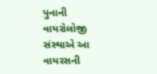પુનાની વાયરોલોજી સંસ્થાએ આ વાયરસની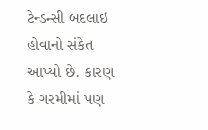ટેન્ડન્સી બદલાઇ હોવાનો સંકેત આપ્યો છે. કારણ કે ગરમીમાં પણ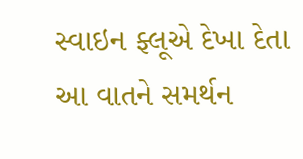સ્વાઇન ફ્લૂએ દેખા દેતા આ વાતને સમર્થન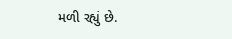મળી રહ્યું છે.